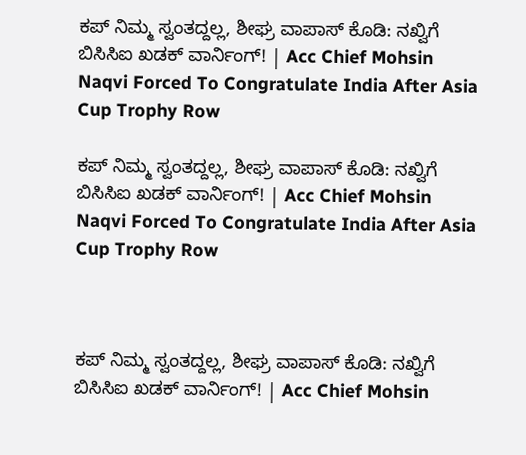ಕಪ್ ನಿಮ್ಮ ಸ್ವಂತದ್ದಲ್ಲ, ಶೀಘ್ರ ವಾಪಾಸ್ ಕೊಡಿ: ನಖ್ವಿಗೆ ಬಿಸಿಸಿಐ ಖಡಕ್ ವಾರ್ನಿಂಗ್! | Acc Chief Mohsin Naqvi Forced To Congratulate India After Asia Cup Trophy Row

ಕಪ್ ನಿಮ್ಮ ಸ್ವಂತದ್ದಲ್ಲ, ಶೀಘ್ರ ವಾಪಾಸ್ ಕೊಡಿ: ನಖ್ವಿಗೆ ಬಿಸಿಸಿಐ ಖಡಕ್ ವಾರ್ನಿಂಗ್! | Acc Chief Mohsin Naqvi Forced To Congratulate India After Asia Cup Trophy Row



ಕಪ್ ನಿಮ್ಮ ಸ್ವಂತದ್ದಲ್ಲ, ಶೀಘ್ರ ವಾಪಾಸ್ ಕೊಡಿ: ನಖ್ವಿಗೆ ಬಿಸಿಸಿಐ ಖಡಕ್ ವಾರ್ನಿಂಗ್! | Acc Chief Mohsin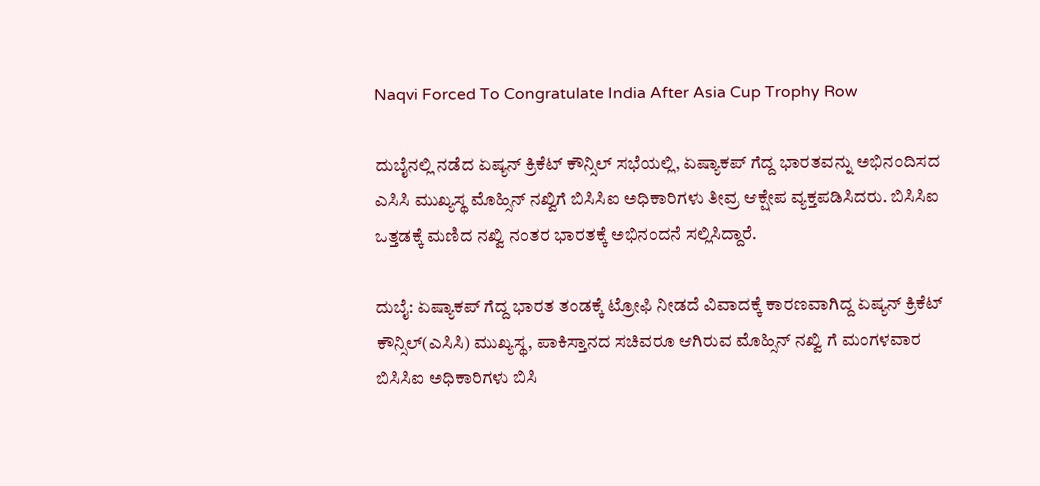Naqvi Forced To Congratulate India After Asia Cup Trophy Row

ದುಬೈನಲ್ಲಿ ನಡೆದ ಏಷ್ಯನ್ ಕ್ರಿಕೆಟ್ ಕೌನ್ಸಿಲ್ ಸಭೆಯಲ್ಲಿ, ಏಷ್ಯಾಕಪ್ ಗೆದ್ದ ಭಾರತವನ್ನು ಅಭಿನಂದಿಸದ ಎಸಿಸಿ ಮುಖ್ಯಸ್ಥ ಮೊಹ್ಸಿನ್ ನಖ್ವಿಗೆ ಬಿಸಿಸಿಐ ಅಧಿಕಾರಿಗಳು ತೀವ್ರ ಆಕ್ಷೇಪ ವ್ಯಕ್ತಪಡಿಸಿದರು. ಬಿಸಿಸಿಐ ಒತ್ತಡಕ್ಕೆ ಮಣಿದ ನಖ್ವಿ ನಂತರ ಭಾರತಕ್ಕೆ ಅಭಿನಂದನೆ ಸಲ್ಲಿಸಿದ್ದಾರೆ.

ದುಬೈ: ಏಷ್ಯಾಕಪ್ ಗೆದ್ದ ಭಾರತ ತಂಡಕ್ಕೆ ಟ್ರೋಫಿ ನೀಡದೆ ವಿವಾದಕ್ಕೆ ಕಾರಣವಾಗಿದ್ದ ಏಷ್ಯನ್ ಕ್ರಿಕೆಟ್ ಕೌನ್ಸಿಲ್(ಎಸಿಸಿ) ಮುಖ್ಯಸ್ಥ, ಪಾಕಿಸ್ತಾನದ ಸಚಿವರೂ ಆಗಿರುವ ಮೊಹ್ಸಿನ್ ನಖ್ವಿ ಗೆ ಮಂಗಳವಾರ ಬಿಸಿಸಿಐ ಅಧಿಕಾರಿಗಳು ಬಿಸಿ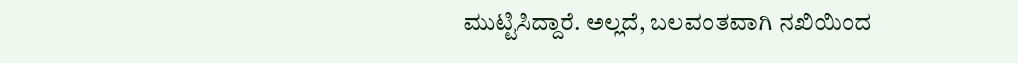ಮುಟ್ಟಿಸಿದ್ದಾರೆ. ಅಲ್ಲದೆ, ಬಲವಂತವಾಗಿ ನಖಿಯಿಂದ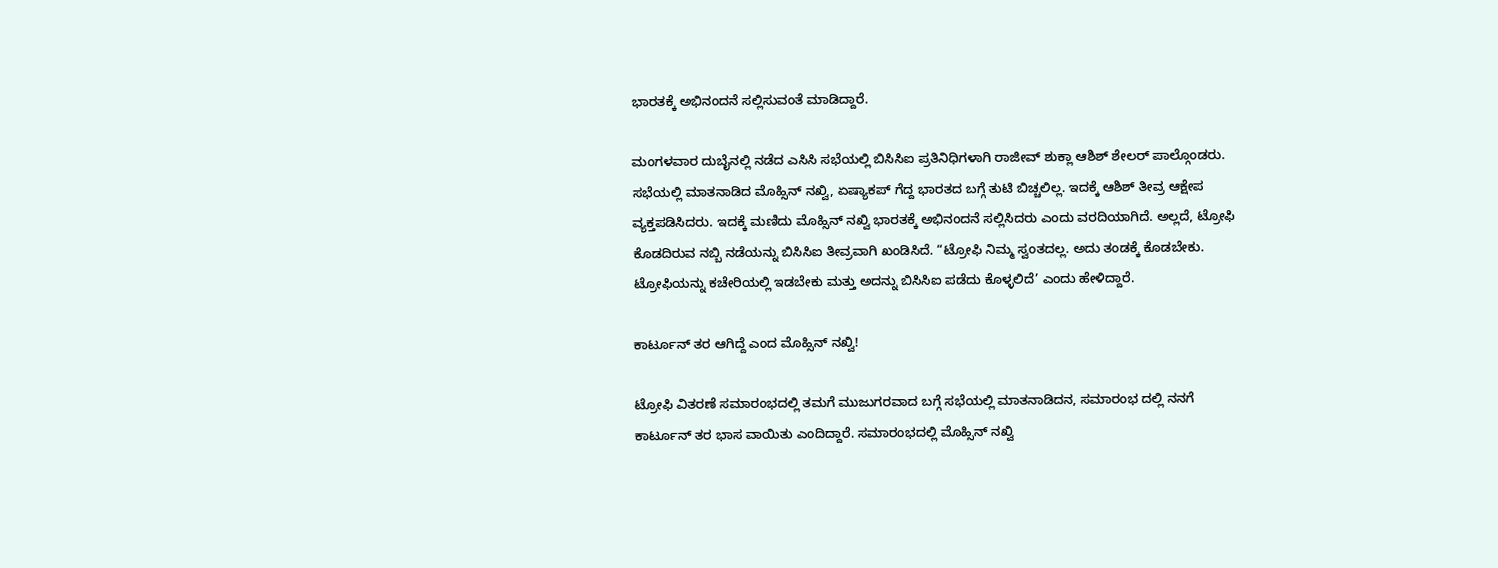ಭಾರತಕ್ಕೆ ಅಭಿನಂದನೆ ಸಲ್ಲಿಸುವಂತೆ ಮಾಡಿದ್ದಾರೆ.

ಮಂಗಳವಾರ ದುಬೈನಲ್ಲಿ ನಡೆದ ಎಸಿಸಿ ಸಭೆಯಲ್ಲಿ ಬಿಸಿಸಿಐ ಪ್ರತಿನಿಧಿಗಳಾಗಿ ರಾಜೀವ್ ಶುಕ್ಲಾ ಆಶಿಶ್ ಶೇಲರ್ ಪಾಲ್ಗೊಂಡರು. ಸಭೆಯಲ್ಲಿ ಮಾತನಾಡಿದ ಮೊಹ್ಸಿನ್ ನಖ್ವಿ, ಏಷ್ಯಾಕಪ್ ಗೆದ್ದ ಭಾರತದ ಬಗ್ಗೆ ತುಟಿ ಬಿಚ್ಚಲಿಲ್ಲ. ಇದಕ್ಕೆ ಆಶಿಶ್ ತೀವ್ರ ಆಕ್ಷೇಪ ವ್ಯಕ್ತಪಡಿಸಿದರು. ಇದಕ್ಕೆ ಮಣಿದು ಮೊಹ್ಸಿನ್ ನಖ್ವಿ ಭಾರತಕ್ಕೆ ಅಭಿನಂದನೆ ಸಲ್ಲಿಸಿದರು ಎಂದು ವರದಿಯಾಗಿದೆ. ಅಲ್ಲದೆ, ಟ್ರೋಫಿ ಕೊಡದಿರುವ ನಬ್ಬಿ ನಡೆಯನ್ನು ಬಿಸಿಸಿಐ ತೀವ್ರವಾಗಿ ಖಂಡಿಸಿದೆ. “ಟ್ರೋಫಿ ನಿಮ್ಮ ಸ್ವಂತದಲ್ಲ. ಅದು ತಂಡಕ್ಕೆ ಕೊಡಬೇಕು. ಟ್ರೋಫಿಯನ್ನು ಕಚೇರಿಯಲ್ಲಿ ಇಡಬೇಕು ಮತ್ತು ಅದನ್ನು ಬಿಸಿಸಿಐ ಪಡೆದು ಕೊಳ್ಳಲಿದೆ’ ಎಂದು ಹೇಳಿದ್ದಾರೆ.

ಕಾರ್ಟೂನ್ ತರ ಆಗಿದ್ದೆ ಎಂದ ಮೊಹ್ಸಿನ್ ನಖ್ವಿ!

ಟ್ರೋಫಿ ವಿತರಣೆ ಸಮಾರಂಭದಲ್ಲಿ ತಮಗೆ ಮುಜುಗರವಾದ ಬಗ್ಗೆ ಸಭೆಯಲ್ಲಿ ಮಾತನಾಡಿದನ, ಸಮಾರಂಭ ದಲ್ಲಿ ನನಗೆ ಕಾರ್ಟೂನ್ ತರ ಭಾಸ ವಾಯಿತು ಎಂದಿದ್ದಾರೆ. ಸಮಾರಂಭದಲ್ಲಿ ಮೊಹ್ಸಿನ್ ನಖ್ವಿ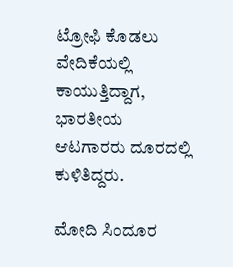ಟ್ರೋಫಿ ಕೊಡಲು ವೇದಿಕೆಯಲ್ಲಿ ಕಾಯುತ್ತಿದ್ದಾಗ, ಭಾರತೀಯ ಆಟಗಾರರು ದೂರದಲ್ಲಿ ಕುಳಿತಿದ್ದರು.

ಮೋದಿ ಸಿಂದೂರ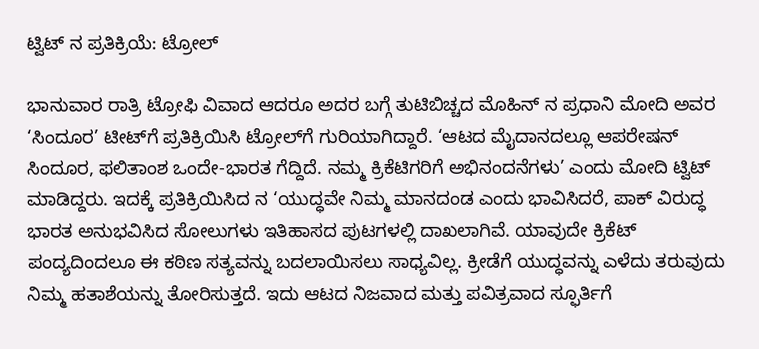ಟ್ವಿಟ್‌ ನ ಪ್ರತಿಕ್ರಿಯೆ: ಟ್ರೋಲ್

ಭಾನುವಾರ ರಾತ್ರಿ ಟ್ರೋಫಿ ವಿವಾದ ಆದರೂ ಅದರ ಬಗ್ಗೆ ತುಟಿಬಿಚ್ಚದ ಮೊಹಿನ್ ನ ಪ್ರಧಾನಿ ಮೋದಿ ಅವರ ‘ಸಿಂದೂರ’ ಟೀಟ್‌ಗೆ ಪ್ರತಿಕ್ರಿಯಿಸಿ ಟ್ರೋಲ್‌ಗೆ ಗುರಿಯಾಗಿದ್ದಾರೆ. ‘ಆಟದ ಮೈದಾನದಲ್ಲೂ ಆಪರೇಷನ್ ಸಿಂದೂರ, ಫಲಿತಾಂಶ ಒಂದೇ-ಭಾರತ ಗೆದ್ದಿದೆ. ನಮ್ಮ ಕ್ರಿಕೆಟಿಗರಿಗೆ ಅಭಿನಂದನೆಗಳು’ ಎಂದು ಮೋದಿ ಟ್ವಿಟ್ ಮಾಡಿದ್ದರು. ಇದಕ್ಕೆ ಪ್ರತಿಕ್ರಿಯಿಸಿದ ನ ‘ಯುದ್ಧವೇ ನಿಮ್ಮ ಮಾನದಂಡ ಎಂದು ಭಾವಿಸಿದರೆ, ಪಾಕ್ ವಿರುದ್ಧ ಭಾರತ ಅನುಭವಿಸಿದ ಸೋಲುಗಳು ಇತಿಹಾಸದ ಪುಟಗಳಲ್ಲಿ ದಾಖಲಾಗಿವೆ. ಯಾವುದೇ ಕ್ರಿಕೆಟ್ ಪಂದ್ಯದಿಂದಲೂ ಈ ಕಠಿಣ ಸತ್ಯವನ್ನು ಬದಲಾಯಿಸಲು ಸಾಧ್ಯವಿಲ್ಲ. ಕ್ರೀಡೆಗೆ ಯುದ್ಧವನ್ನು ಎಳೆದು ತರುವುದು ನಿಮ್ಮ ಹತಾಶೆಯನ್ನು ತೋರಿಸುತ್ತದೆ. ಇದು ಆಟದ ನಿಜವಾದ ಮತ್ತು ಪವಿತ್ರವಾದ ಸ್ಫೂರ್ತಿಗೆ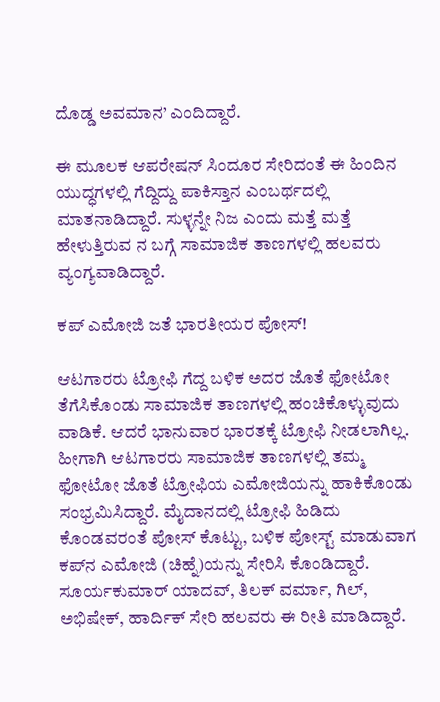ದೊಡ್ಡ ಅವಮಾನ’ ಎಂದಿದ್ದಾರೆ.

ಈ ಮೂಲಕ ಆಪರೇಷನ್ ಸಿಂದೂರ ಸೇರಿದಂತೆ ಈ ಹಿಂದಿನ ಯುದ್ಧಗಳಲ್ಲಿ ಗೆದ್ದಿದ್ದು ಪಾಕಿಸ್ತಾನ ಎಂಬರ್ಥದಲ್ಲಿ ಮಾತನಾಡಿದ್ದಾರೆ. ಸುಳ್ಳನ್ನೇ ನಿಜ ಎಂದು ಮತ್ತೆ ಮತ್ತೆ ಹೇಳುತ್ತಿರುವ ನ ಬಗ್ಗೆ ಸಾಮಾಜಿಕ ತಾಣಗಳಲ್ಲಿ ಹಲವರು ವ್ಯಂಗ್ಯವಾಡಿದ್ದಾರೆ.

ಕಪ್ ಎಮೋಜಿ ಜತೆ ಭಾರತೀಯರ ಪೋಸ್!

ಆಟಗಾರರು ಟ್ರೋಫಿ ಗೆದ್ದ ಬಳಿಕ ಅದರ ಜೊತೆ ಫೋಟೋ ತೆಗೆಸಿಕೊಂಡು ಸಾಮಾಜಿಕ ತಾಣಗಳಲ್ಲಿ ಹಂಚಿಕೊಳ್ಳುವುದು ವಾಡಿಕೆ. ಆದರೆ ಭಾನುವಾರ ಭಾರತಕ್ಕೆ ಟ್ರೋಫಿ ನೀಡಲಾಗಿಲ್ಲ. ಹೀಗಾಗಿ ಆಟಗಾರರು ಸಾಮಾಜಿಕ ತಾಣಗಳಲ್ಲಿ ತಮ್ಮ ಫೋಟೋ ಜೊತೆ ಟ್ರೋಫಿಯ ಎಮೋಜಿಯನ್ನು ಹಾಕಿಕೊಂಡು ಸಂಭ್ರಮಿಸಿದ್ದಾರೆ. ಮೈದಾನದಲ್ಲಿ ಟ್ರೋಫಿ ಹಿಡಿದು ಕೊಂಡವರಂತೆ ಪೋಸ್ ಕೊಟ್ಟು, ಬಳಿಕ ಪೋಸ್ಟ್ ಮಾಡುವಾಗ ಕಪ್‌ನ ಎಮೋಜಿ (ಚಿಹ್ನೆ)ಯನ್ನು ಸೇರಿಸಿ ಕೊಂಡಿದ್ದಾರೆ. ಸೂರ್ಯಕುಮಾರ್ ಯಾದವ್, ತಿಲಕ್ ವರ್ಮಾ, ಗಿಲ್, ಅಭಿಷೇಕ್, ಹಾರ್ದಿಕ್ ಸೇರಿ ಹಲವರು ಈ ರೀತಿ ಮಾಡಿದ್ದಾರೆ.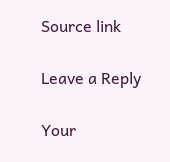Source link

Leave a Reply

Your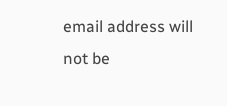email address will not be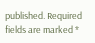published. Required fields are marked *